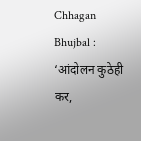Chhagan Bhujbal : ‘आंदोलन कुठेही कर,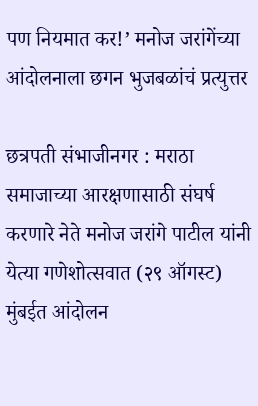पण नियमात कर!’ मनोज जरांगेंच्या आंदोलनाला छगन भुजबळांचं प्रत्युत्तर

छत्रपती संभाजीनगर : मराठा समाजाच्या आरक्षणासाठी संघर्ष करणारे नेते मनोज जरांगे पाटील यांनी येत्या गणेशोत्सवात (२९ ऑगस्ट) मुंबईत आंदोलन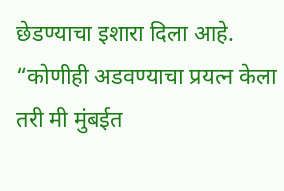छेडण्याचा इशारा दिला आहे. “कोणीही अडवण्याचा प्रयत्न केला तरी मी मुंबईत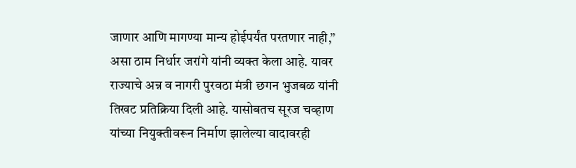जाणार आणि मागण्या मान्य होईपर्यंत परतणार नाही,” असा ठाम निर्धार जरांगे यांनी व्यक्त केला आहे. यावर राज्याचे अन्न व नागरी पुरवठा मंत्री छगन भुजबळ यांनी तिखट प्रतिक्रिया दिली आहे. यासोबतच सूरज चव्हाण यांच्या नियुक्तीवरून निर्माण झालेल्या वादावरही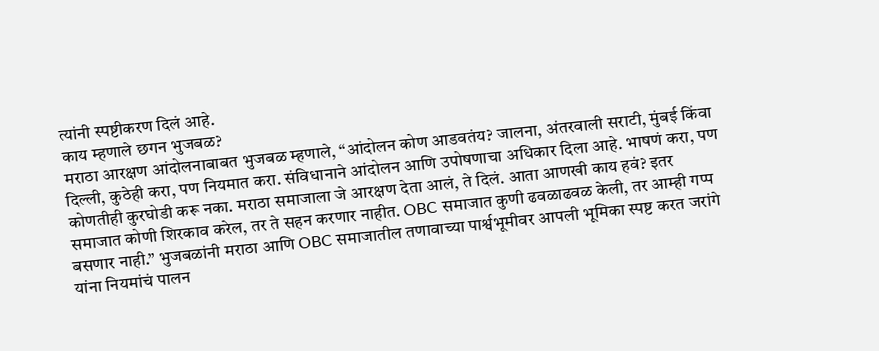त्यांनी स्पष्टीकरण दिलं आहे.
काय म्हणाले छगन भुजबळ?
मराठा आरक्षण आंदोलनाबाबत भुजबळ म्हणाले, “आंदोलन कोण आडवतंय? जालना, अंतरवाली सराटी, मुंबई किंवा दिल्ली, कुठेही करा, पण नियमात करा. संविधानाने आंदोलन आणि उपोषणाचा अधिकार दिला आहे. भाषणं करा, पण कोणतीही कुरघोडी करू नका. मराठा समाजाला जे आरक्षण देता आलं, ते दिलं. आता आणखी काय हवं? इतर समाजात कोणी शिरकाव करेल, तर ते सहन करणार नाहीत. OBC समाजात कुणी ढवळाढवळ केली, तर आम्ही गप्प बसणार नाही.” भुजबळांनी मराठा आणि OBC समाजातील तणावाच्या पार्श्वभूमीवर आपली भूमिका स्पष्ट करत जरांगे यांना नियमांचं पालन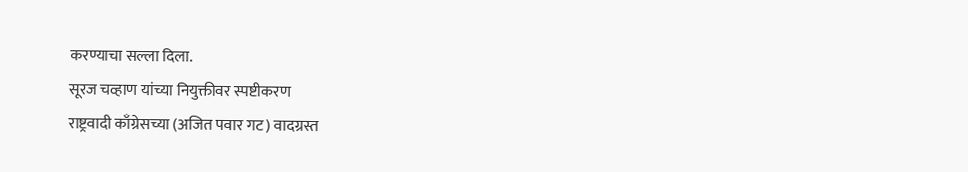करण्याचा सल्ला दिला.
सूरज चव्हाण यांच्या नियुक्तीवर स्पष्टीकरण
राष्ट्रवादी काँग्रेसच्या (अजित पवार गट) वादग्रस्त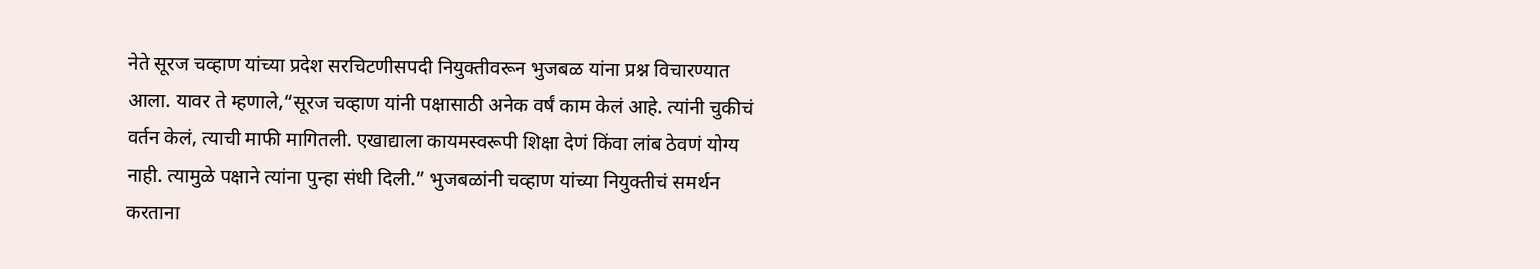नेते सूरज चव्हाण यांच्या प्रदेश सरचिटणीसपदी नियुक्तीवरून भुजबळ यांना प्रश्न विचारण्यात आला. यावर ते म्हणाले,“सूरज चव्हाण यांनी पक्षासाठी अनेक वर्षं काम केलं आहे. त्यांनी चुकीचं वर्तन केलं, त्याची माफी मागितली. एखाद्याला कायमस्वरूपी शिक्षा देणं किंवा लांब ठेवणं योग्य नाही. त्यामुळे पक्षाने त्यांना पुन्हा संधी दिली.” भुजबळांनी चव्हाण यांच्या नियुक्तीचं समर्थन करताना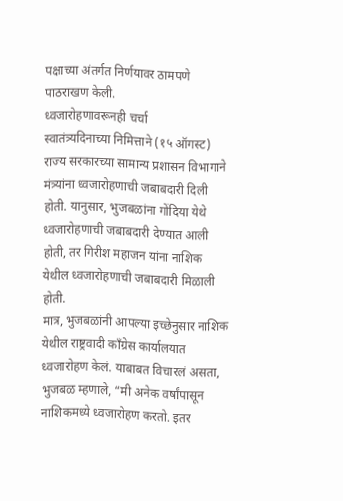पक्षाच्या अंतर्गत निर्णयावर ठामपणे पाठराखण केली.
ध्वजारोहणावरूनही चर्चा
स्वातंत्र्यदिनाच्या निमित्ताने (१५ ऑगस्ट) राज्य सरकारच्या सामान्य प्रशासन विभागाने मंत्र्यांना ध्वजारोहणाची जबाबदारी दिली होती. यानुसार, भुजबळांना गोंदिया येथे ध्वजारोहणाची जबाबदारी देण्यात आली होती, तर गिरीश महाजन यांना नाशिक येथील ध्वजारोहणाची जबाबदारी मिळाली होती.
मात्र, भुजबळांनी आपल्या इच्छेनुसार नाशिक येथील राष्ट्रवादी काँग्रेस कार्यालयात ध्वजारोहण केलं. याबाबत विचारलं असता, भुजबळ म्हणाले, “मी अनेक वर्षांपासून नाशिकमध्ये ध्वजारोहण करतो. इतर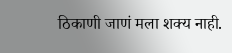ठिकाणी जाणं मला शक्य नाही.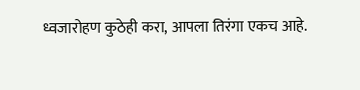ध्वजारोहण कुठेही करा, आपला तिरंगा एकच आहे.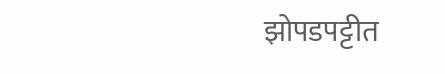झोपडपट्टीत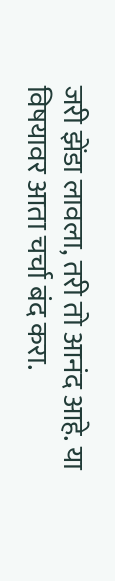जरी झेंडा लावला, तरी तो आनंद आहे. या विषयावर आता चर्चा बंद करा.